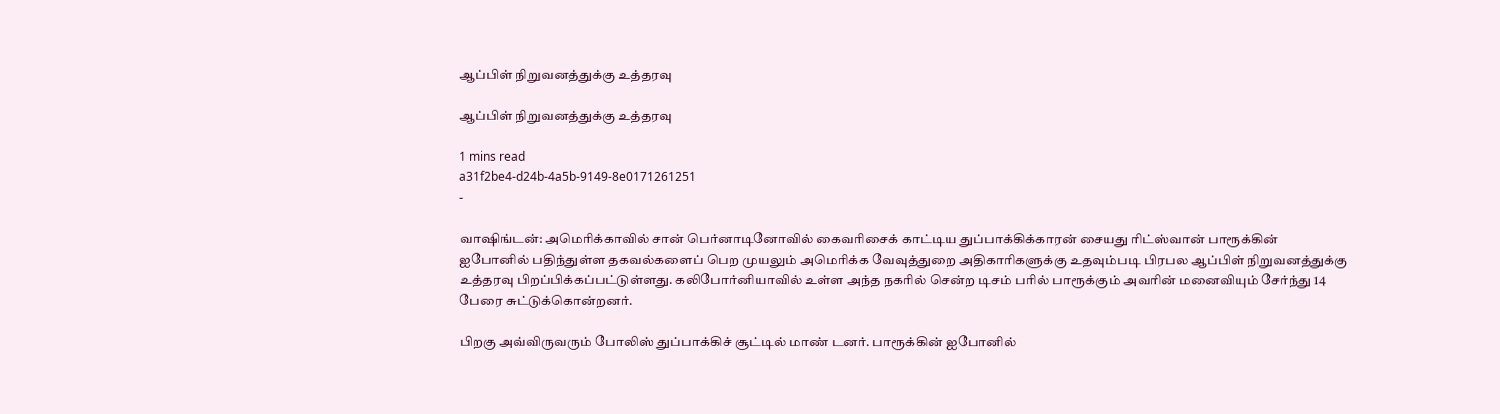ஆப்பிள் நிறுவனத்துக்கு உத்தரவு

ஆப்பிள் நிறுவனத்துக்கு உத்தரவு

1 mins read
a31f2be4-d24b-4a5b-9149-8e0171261251
-

வா‌ஷிங்டன்: அமெரிக்காவில் சான் பெர்னாடினோவில் கைவரிசைக் காட்டிய துப்பாக்கிக்காரன் சையது ரிட்ஸ்வான் பாரூக்கின் ஐபோனில் பதிந்துள்ள தகவல்களைப் பெற முயலும் அமெரிக்க வேவுத்துறை அதிகாரிகளுக்கு உதவும்படி பிரபல ஆப்பிள் நிறுவனத்துக்கு உத்தரவு பிறப்பிக்கப்பட்டுள்ளது. கலிபோர்னியாவில் உள்ள அந்த நகரில் சென்ற டிசம் பரில் பாரூக்கும் அவரின் மனைவியும் சேர்ந்து 14 பேரை சுட்டுக்கொன்றனர்.

பிறகு அவ்விருவரும் போலிஸ் துப்பாக்கிச் சூட்டில் மாண் டனர். பாரூக்கின் ஐபோனில்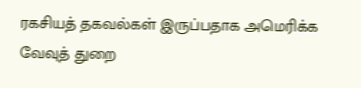ரகசியத் தகவல்கள் இருப்பதாக அமெரிக்க வேவுத் துறை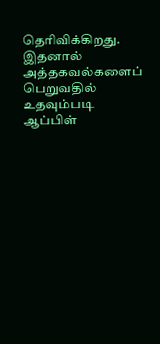தெரிவிக்கிறது. இதனால் அத்தகவல்களைப் பெறுவதில் உதவும்படி ஆப்பிள்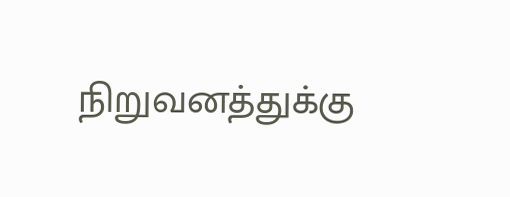நிறுவனத்துக்கு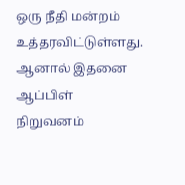ஒரு நீதி மன்றம் உத்தரவிட்டுள்ளது. ஆனால் இதனை ஆப்பிள் நிறுவனம்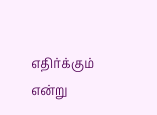எதிர்க்கும் என்று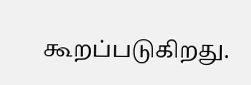கூறப்படுகிறது.